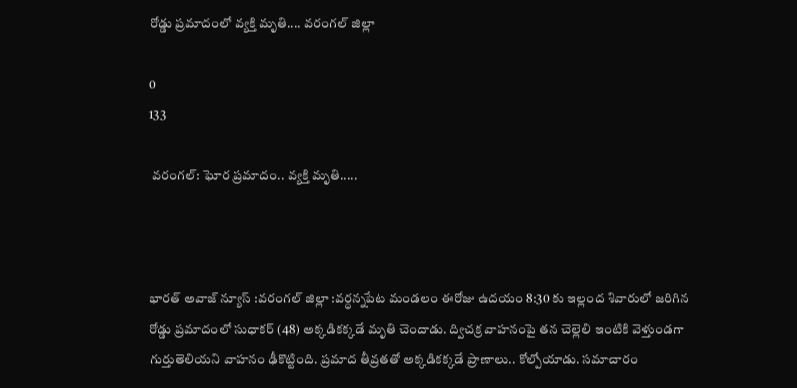రోడ్డు ప్రమాదంలో వ్యక్తి మృతి.... వరంగల్ జిల్లా

0
133

 వరంగల్: ఘోర ప్రమాదం.. వ్యక్తి మృతి.....



భారత్ అవాజ్ న్యూస్ :వరంగల్ జిల్లా :వర్ధన్నపేట మండలం ఈరోజు ఉదయం 8:30 కు ఇల్లంద శివారులో జరిగిన రోడ్డు ప్రమాదంలో సుధాకర్ (48) అక్కడికక్కడే మృతి చెందాడు. ద్విచక్ర వాహనంపై తన చెల్లెలి ఇంటికి వెళ్తుండగా గుర్తుతెలియని వాహనం ఢీకొట్టింది. ప్రమాద తీవ్రతతో అక్కడికక్కడే ప్రాణాలు.. కోల్పోయాడు. సమాచారం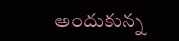అందుకున్న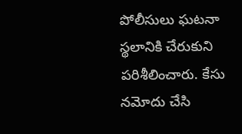పోలీసులు ఘటనా స్థలానికి చేరుకుని పరిశీలించారు. కేసు నమోదు చేసి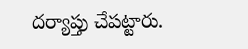దర్యాప్తు చేపట్టారు.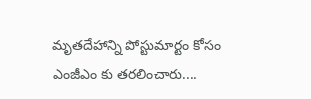మృతదేహాన్ని పోస్టుమార్టం కోసం ఎంజీఎం కు తరలించారు....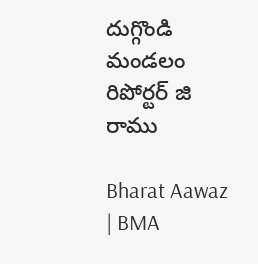దుగ్గొండి మండలం రిపోర్టర్ జి రాము

Bharat Aawaz | BMA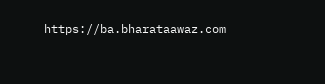https://ba.bharataawaz.com